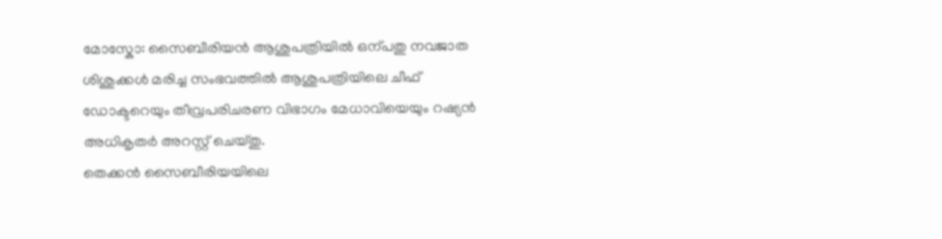മോസ്കോ: സൈബീരിയൻ ആശുപത്രിയിൽ ഒന്പതു നവജാത ശിശുക്കൾ മരിച്ച സംഭവത്തിൽ ആശുപത്രിയിലെ ചീഫ് ഡോക്ടറെയും തീവ്രപരിചരണ വിഭാഗം മേധാവിയെയും റഷ്യൻ അധികൃതർ അറസ്റ്റ് ചെയ്തു.
തെക്കൻ സൈബീരിയയിലെ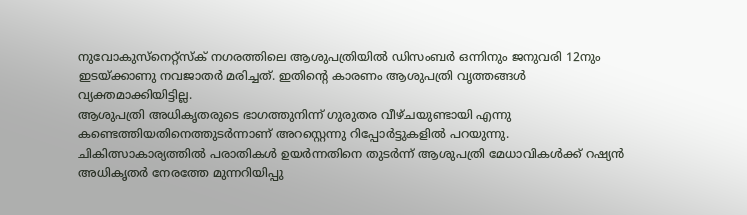നുവോകുസ്നെറ്റ്സ്ക് നഗരത്തിലെ ആശുപത്രിയിൽ ഡിസംബർ ഒന്നിനും ജനുവരി 12നും ഇടയ്ക്കാണു നവജാതർ മരിച്ചത്. ഇതിന്റെ കാരണം ആശുപത്രി വൃത്തങ്ങൾ വ്യക്തമാക്കിയിട്ടില്ല.
ആശുപത്രി അധികൃതരുടെ ഭാഗത്തുനിന്ന് ഗുരുതര വീഴ്ചയുണ്ടായി എന്നു കണ്ടെത്തിയതിനെത്തുടർന്നാണ് അറസ്റ്റെന്നു റിപ്പോർട്ടുകളിൽ പറയുന്നു.
ചികിത്സാകാര്യത്തിൽ പരാതികൾ ഉയർന്നതിനെ തുടർന്ന് ആശുപത്രി മേധാവികൾക്ക് റഷ്യൻ അധികൃതർ നേരത്തേ മുന്നറിയിപ്പു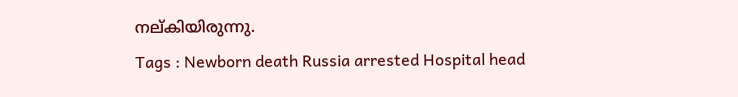നല്കിയിരുന്നു.
Tags : Newborn death Russia arrested Hospital head